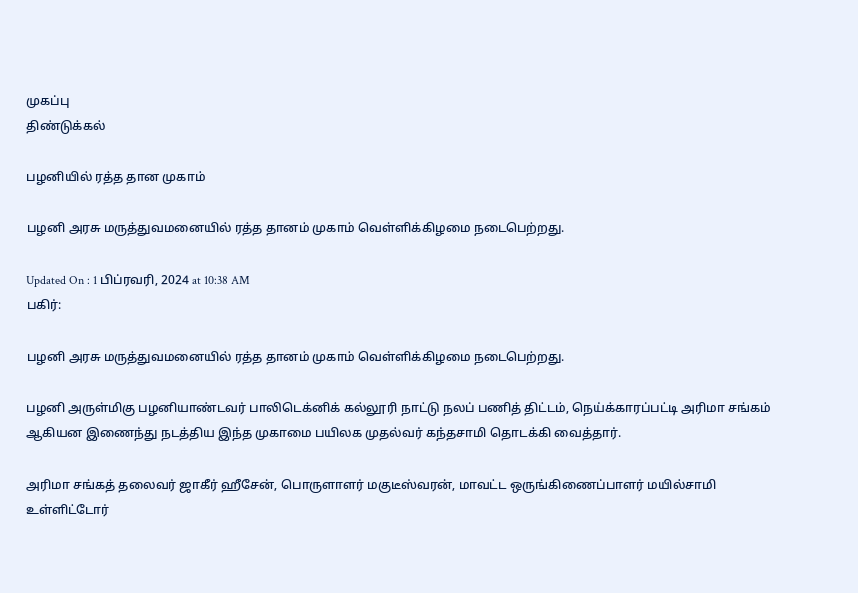முகப்பு
திண்டுக்கல்

பழனியில் ரத்த தான முகாம்

பழனி அரசு மருத்துவமனையில் ரத்த தானம் முகாம் வெள்ளிக்கிழமை நடைபெற்றது.

Updated On : 1 பிப்ரவரி, 2024 at 10:38 AM
பகிர்:

பழனி அரசு மருத்துவமனையில் ரத்த தானம் முகாம் வெள்ளிக்கிழமை நடைபெற்றது.

பழனி அருள்மிகு பழனியாண்டவர் பாலிடெக்னிக் கல்லூரி நாட்டு நலப் பணித் திட்டம், நெய்க்காரப்பட்டி அரிமா சங்கம் ஆகியன இணைந்து நடத்திய இந்த முகாமை பயிலக முதல்வர் கந்தசாமி தொடக்கி வைத்தார்.

அரிமா சங்கத் தலைவர் ஜாகீர் ஹீசேன், பொருளாளர் மகுடீஸ்வரன், மாவட்ட ஒருங்கிணைப்பாளர் மயில்சாமி உள்ளிட்டோர்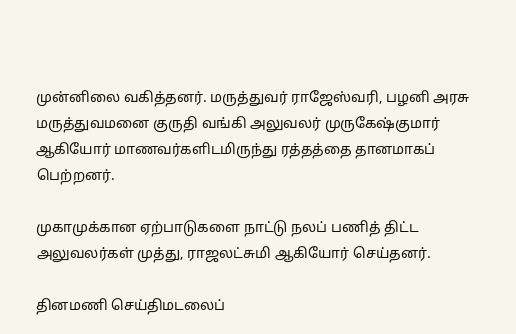முன்னிலை வகித்தனர். மருத்துவர் ராஜேஸ்வரி, பழனி அரசு மருத்துவமனை குருதி வங்கி அலுவலர் முருகேஷ்குமார் ஆகியோர் மாணவர்களிடமிருந்து ரத்தத்தை தானமாகப் பெற்றனர்.

முகாமுக்கான ஏற்பாடுகளை நாட்டு நலப் பணித் திட்ட அலுவலர்கள் முத்து, ராஜலட்சுமி ஆகியோர் செய்தனர்.

தினமணி செய்திமடலைப்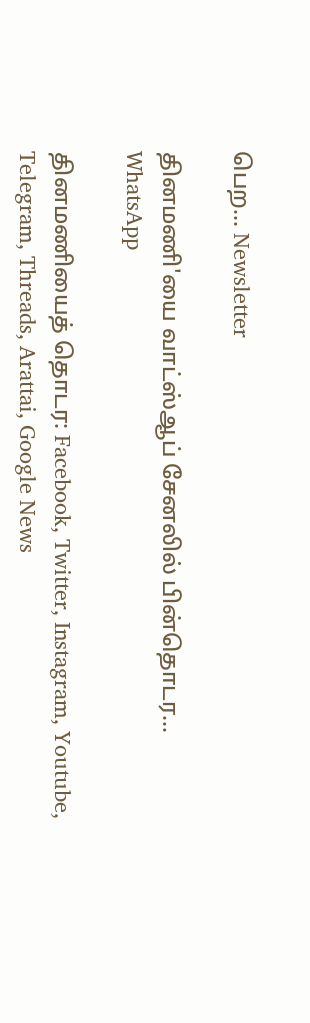பெற... Newsletter

தினமணி'யை வாட்ஸ்ஆப் சேனலில் பின்தொடர... WhatsApp

தினமணியைத் தொடர: Facebook, Twitter, Instagram, Youtube, Telegram, Threads, Arattai, Google News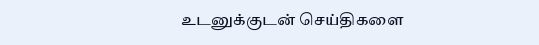உடனுக்குடன் செய்திகளை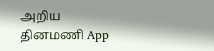அறிய தினமணி App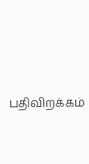பதிவிறக்கம்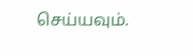செய்யவும்.